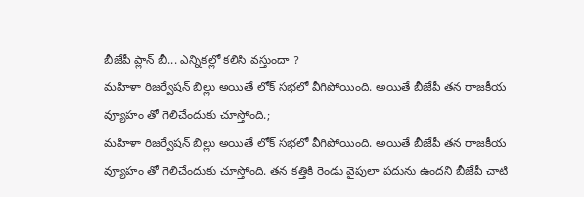బీజేపీ ప్లాన్ బీ... ఎన్నికల్లో కలిసి వస్తుందా ?
మహిళా రిజర్వేషన్ బిల్లు అయితే లోక్ సభలో వీగిపోయింది. అయితే బీజేపీ తన రాజకీయ వ్యూహం తో గెలిచేందుకు చూస్తోంది.;
మహిళా రిజర్వేషన్ బిల్లు అయితే లోక్ సభలో వీగిపోయింది. అయితే బీజేపీ తన రాజకీయ వ్యూహం తో గెలిచేందుకు చూస్తోంది. తన కత్తికి రెండు వైపులా పదును ఉందని బీజేపీ చాటి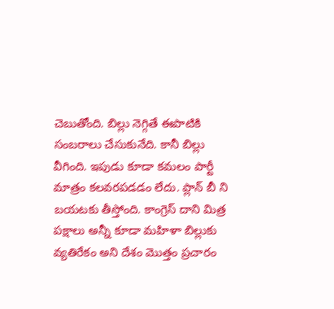చెబుతోంది. బిల్లు నెగ్గితే ఈపాటికి సంబరాలు చేసుకునేది. కానీ బిల్లు వీగింది. ఇపుడు కూడా కమలం పార్టీ మాత్రం కలవరపడడం లేదు. ప్లాన్ బీ ని బయటకు తీస్తోంది. కాంగ్రెస్ దాని మిత్ర పక్షాలు అన్నీ కూడా మహిళా బిల్లుకు వ్యతిరేకం అని దేశం మొత్తం ప్రచారం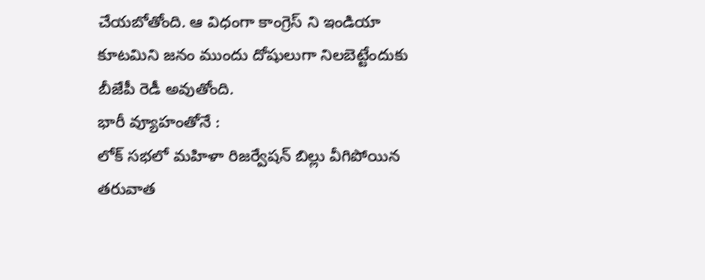చేయబోతోంది. ఆ విధంగా కాంగ్రెస్ ని ఇండియా కూటమిని జనం ముందు దోషులుగా నిలబెట్టేందుకు బీజేపీ రెడీ అవుతోంది.
భారీ వ్యూహంతోనే :
లోక్ సభలో మహిళా రిజర్వేషన్ బిల్లు వీగిపోయిన తరువాత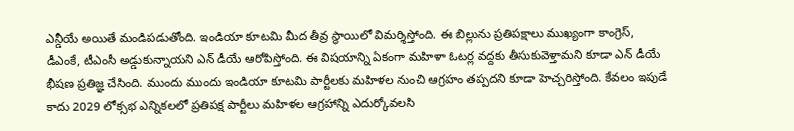ఎన్డీయే అయితే మండిపడుతోంది. ఇండియా కూటమి మీద తీవ్ర స్థాయిలో విమర్శిస్తోంది. ఈ బిల్లును ప్రతిపక్షాలు ముఖ్యంగా కాంగ్రెస్, డీఎంకే, టీఎంసీ అడ్డుకున్నాయని ఎన్ డీయే ఆరోపిస్తోంది. ఈ విషయాన్ని ఏకంగా మహిళా ఓటర్ల వద్దకు తీసుకువెళ్తామని కూడా ఎన్ డీయే భీషణ ప్రతిజ్ఞ చేసింది. ముందు ముందు ఇండియా కూటమి పార్టీలకు మహిళల నుంచి ఆగ్రహం తప్పదని కూడా హెచ్చరిస్తోంది. కేవలం ఇపుడే కాదు 2029 లోక్సభ ఎన్నికలలో ప్రతిపక్ష పార్టీలు మహిళల ఆగ్రహాన్ని ఎదుర్కోవలసి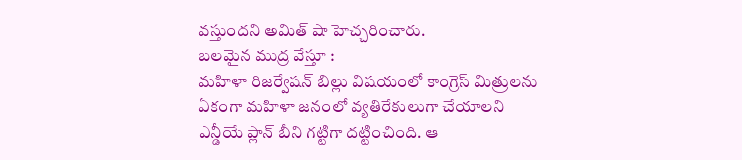వస్తుందని అమిత్ షా హెచ్చరించారు.
బలమైన ముద్ర వేస్తూ :
మహిళా రిజర్వేషన్ బిల్లు విషయంలో కాంగ్రెస్ మిత్రులను ఏకంగా మహిళా జనంలో వ్యతిరేకులుగా చేయాలని ఎన్డీయే ప్లాన్ బీని గట్టిగా దట్టించింది. ఆ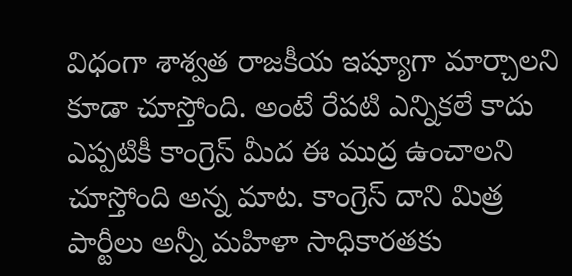విధంగా శాశ్వత రాజకీయ ఇష్యూగా మార్చాలని కూడా చూస్తోంది. అంటే రేపటి ఎన్నికలే కాదు ఎప్పటికీ కాంగ్రెస్ మీద ఈ ముద్ర ఉంచాలని చూస్తోంది అన్న మాట. కాంగ్రెస్ దాని మిత్ర పార్టీలు అన్నీ మహిళా సాధికారతకు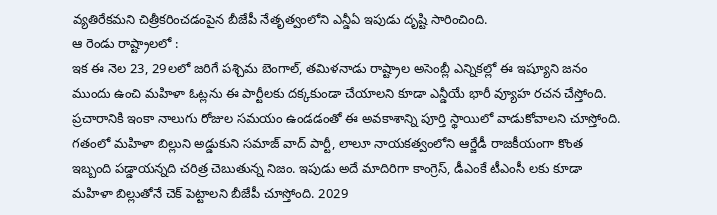వ్యతిరేకమని చిత్రీకరించడంపైన బీజేపీ నేతృత్వంలోని ఎన్డీఏ ఇపుడు దృష్టి సారించింది.
ఆ రెండు రాష్ట్రాలలో :
ఇక ఈ నెల 23, 29లలో జరిగే పశ్చిమ బెంగాల్, తమిళనాడు రాష్ట్రాల అసెంబ్లీ ఎన్నికల్లో ఈ ఇష్యూని జనం ముందు ఉంచి మహిళా ఓట్లను ఈ పార్టీలకు దక్కకుండా చేయాలని కూడా ఎన్డీయే భారీ వ్యూహ రచన చేస్తోంది. ప్రచారానికి ఇంకా నాలుగు రోజుల సమయం ఉండడంతో ఈ అవకాశాన్ని పూర్తి స్థాయిలో వాడుకోవాలని చూస్తోంది. గతంలో మహిళా బిల్లుని అడ్డుకుని సమాజ్ వాద్ పార్టీ, లాలూ నాయకత్వంలోని ఆర్జేడీ రాజకీయంగా కొంత ఇబ్బంది పడ్డాయన్నది చరిత్ర చెబుతున్న నిజం. ఇపుడు అదే మాదిరిగా కాంగ్రెస్, డీఎంకే టీఎంసీ లకు కూడా మహిళా బిల్లుతోనే చెక్ పెట్టాలని బీజేపీ చూస్తోంది. 2029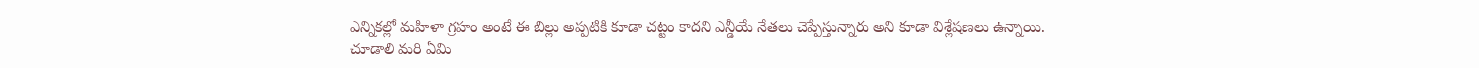ఎన్నికల్లో మహిళా గ్రహం అంటే ఈ బిల్లు అప్పటికి కూడా చట్టం కాదని ఎన్డీయే నేతలు చెప్పేస్తున్నారు అని కూడా విశ్లేషణలు ఉన్నాయి. చూడాలి మరి ఏమి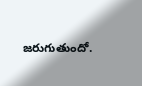జరుగుతుందో.